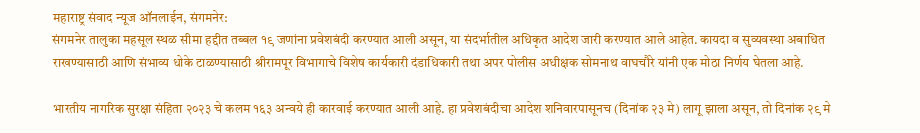महाराष्ट्र संवाद न्यूज ऑनलाईन, संगमनेर:
संगमनेर तालुका महसूल स्थळ सीमा हद्दीत तब्बल १९ जणांना प्रवेशबंदी करण्यात आली असून, या संदर्भातील अधिकृत आदेश जारी करण्यात आले आहेत. कायदा व सुव्यवस्था अबाधित राखण्यासाठी आणि संभाव्य धोके टाळण्यासाठी श्रीरामपूर विभागाचे विशेष कार्यकारी दंडाधिकारी तथा अपर पोलीस अधीक्षक सोमनाथ वाघचौरे यांनी एक मोठा निर्णय घेतला आहे.

भारतीय नागरिक सुरक्षा संहिता २०२३ चे कलम १६३ अन्वये ही कारवाई करण्यात आली आहे. हा प्रवेशबंदीचा आदेश शनिवारपासूनच (दिनांक २३ मे) लागू झाला असून, तो दिनांक २९ मे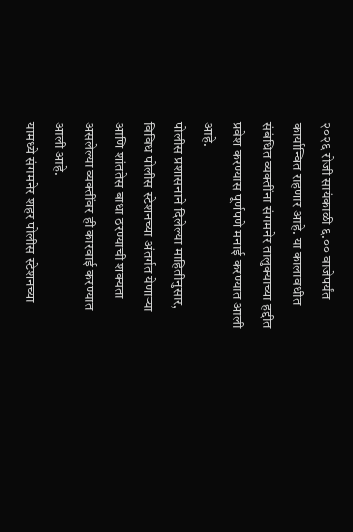२०२६ रोजी सायंकाळी ६.०० वाजेपर्यंत कार्यान्वित राहणार आहे. या कालावधीत संबंधित व्यक्तींना संगमनेर तालुक्याच्या हद्दीत प्रवेश करण्यास पूर्णपणे मनाई करण्यात आली आहे.
पोलीस प्रशासनाने दिलेल्या माहितीनुसार, विविध पोलीस स्टेशनच्या अंतर्गत येणाऱ्या आणि शांततेस बाधा ठरण्याची शक्यता असलेल्या व्यक्तींवर ही कारवाई करण्यात आली आहे.
यामध्ये संगमनेर शहर पोलीस स्टेशनच्या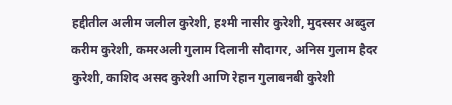हद्दीतील अलीम जलील कुरेशी, हश्मी नासीर कुरेशी, मुदस्सर अब्दुल करीम कुरेशी, कमरअली गुलाम दिलानी सौदागर, अनिस गुलाम हैदर कुरेशी, काशिद असद कुरेशी आणि रेहान गुलाबनबी कुरेशी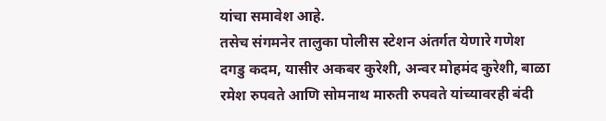यांचा समावेश आहे.
तसेच संगमनेर तालुका पोलीस स्टेशन अंतर्गत येणारे गणेश दगडु कदम, यासीर अकबर कुरेशी, अन्वर मोहमंद कुरेशी, बाळा रमेश रुपवते आणि सोमनाथ मारुती रुपवते यांच्यावरही बंदी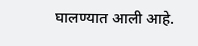घालण्यात आली आहे.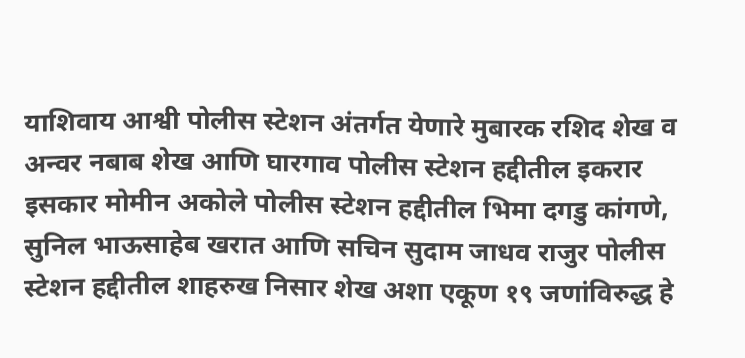याशिवाय आश्वी पोलीस स्टेशन अंतर्गत येणारे मुबारक रशिद शेख व अन्वर नबाब शेख आणि घारगाव पोलीस स्टेशन हद्दीतील इकरार इसकार मोमीन अकोले पोलीस स्टेशन हद्दीतील भिमा दगडु कांगणे, सुनिल भाऊसाहेब खरात आणि सचिन सुदाम जाधव राजुर पोलीस स्टेशन हद्दीतील शाहरुख निसार शेख अशा एकूण १९ जणांविरुद्ध हे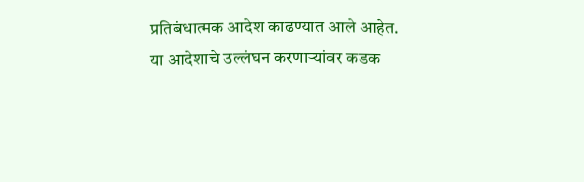प्रतिबंधात्मक आदेश काढण्यात आले आहेत.
या आदेशाचे उल्लंघन करणाऱ्यांवर कडक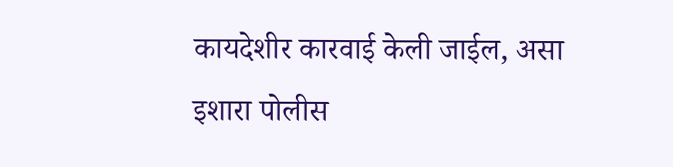कायदेशीर कारवाई केली जाईल, असा इशारा पोलीस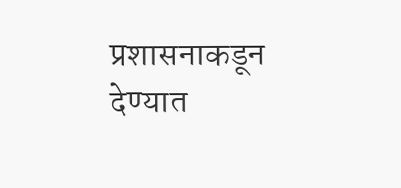प्रशासनाकडून देण्यात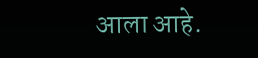आला आहे.